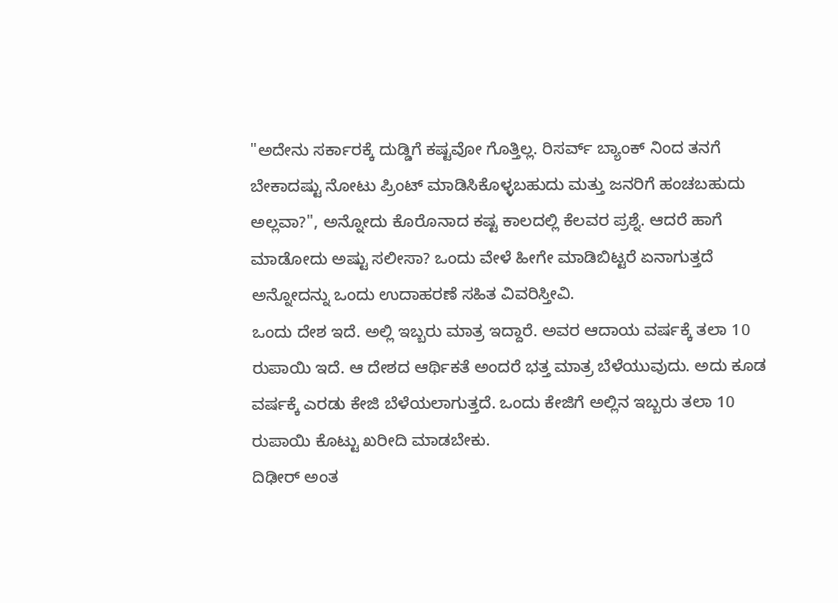"ಅದೇನು ಸರ್ಕಾರಕ್ಕೆ ದುಡ್ಡಿಗೆ ಕಷ್ಟವೋ ಗೊತ್ತಿಲ್ಲ. ರಿಸರ್ವ್ ಬ್ಯಾಂಕ್ ನಿಂದ ತನಗೆ ಬೇಕಾದಷ್ಟು ನೋಟು ಪ್ರಿಂಟ್ ಮಾಡಿಸಿಕೊಳ್ಳಬಹುದು ಮತ್ತು ಜನರಿಗೆ ಹಂಚಬಹುದು ಅಲ್ಲವಾ?", ಅನ್ನೋದು ಕೊರೊನಾದ ಕಷ್ಟ ಕಾಲದಲ್ಲಿ ಕೆಲವರ ಪ್ರಶ್ನೆ. ಆದರೆ ಹಾಗೆ ಮಾಡೋದು ಅಷ್ಟು ಸಲೀಸಾ? ಒಂದು ವೇಳೆ ಹೀಗೇ ಮಾಡಿಬಿಟ್ಟರೆ ಏನಾಗುತ್ತದೆ ಅನ್ನೋದನ್ನು ಒಂದು ಉದಾಹರಣೆ ಸಹಿತ ವಿವರಿಸ್ತೀವಿ.
ಒಂದು ದೇಶ ಇದೆ. ಅಲ್ಲಿ ಇಬ್ಬರು ಮಾತ್ರ ಇದ್ದಾರೆ. ಅವರ ಆದಾಯ ವರ್ಷಕ್ಕೆ ತಲಾ 10 ರುಪಾಯಿ ಇದೆ. ಆ ದೇಶದ ಆರ್ಥಿಕತೆ ಅಂದರೆ ಭತ್ತ ಮಾತ್ರ ಬೆಳೆಯುವುದು. ಅದು ಕೂಡ ವರ್ಷಕ್ಕೆ ಎರಡು ಕೇಜಿ ಬೆಳೆಯಲಾಗುತ್ತದೆ. ಒಂದು ಕೇಜಿಗೆ ಅಲ್ಲಿನ ಇಬ್ಬರು ತಲಾ 10 ರುಪಾಯಿ ಕೊಟ್ಟು ಖರೀದಿ ಮಾಡಬೇಕು.
ದಿಢೀರ್ ಅಂತ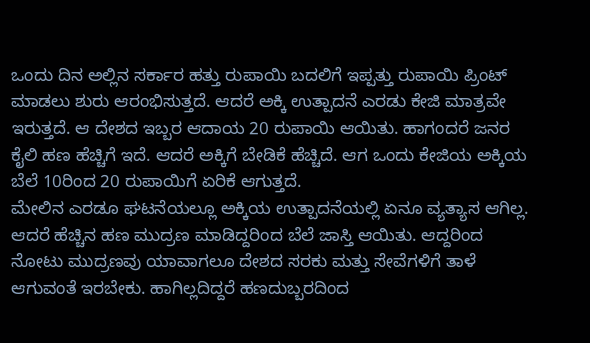ಒಂದು ದಿನ ಅಲ್ಲಿನ ಸರ್ಕಾರ ಹತ್ತು ರುಪಾಯಿ ಬದಲಿಗೆ ಇಪ್ಪತ್ತು ರುಪಾಯಿ ಪ್ರಿಂಟ್ ಮಾಡಲು ಶುರು ಆರಂಭಿಸುತ್ತದೆ. ಆದರೆ ಅಕ್ಕಿ ಉತ್ಪಾದನೆ ಎರಡು ಕೇಜಿ ಮಾತ್ರವೇ ಇರುತ್ತದೆ. ಆ ದೇಶದ ಇಬ್ಬರ ಆದಾಯ 20 ರುಪಾಯಿ ಆಯಿತು. ಹಾಗಂದರೆ ಜನರ ಕೈಲಿ ಹಣ ಹೆಚ್ಚಿಗೆ ಇದೆ. ಆದರೆ ಅಕ್ಕಿಗೆ ಬೇಡಿಕೆ ಹೆಚ್ಚಿದೆ. ಆಗ ಒಂದು ಕೇಜಿಯ ಅಕ್ಕಿಯ ಬೆಲೆ 10ರಿಂದ 20 ರುಪಾಯಿಗೆ ಏರಿಕೆ ಆಗುತ್ತದೆ.
ಮೇಲಿನ ಎರಡೂ ಘಟನೆಯಲ್ಲೂ ಅಕ್ಕಿಯ ಉತ್ಪಾದನೆಯಲ್ಲಿ ಏನೂ ವ್ಯತ್ಯಾಸ ಆಗಿಲ್ಲ. ಆದರೆ ಹೆಚ್ಚಿನ ಹಣ ಮುದ್ರಣ ಮಾಡಿದ್ದರಿಂದ ಬೆಲೆ ಜಾಸ್ತಿ ಆಯಿತು. ಆದ್ದರಿಂದ ನೋಟು ಮುದ್ರಣವು ಯಾವಾಗಲೂ ದೇಶದ ಸರಕು ಮತ್ತು ಸೇವೆಗಳಿಗೆ ತಾಳೆ ಆಗುವಂತೆ ಇರಬೇಕು. ಹಾಗಿಲ್ಲದಿದ್ದರೆ ಹಣದುಬ್ಬರದಿಂದ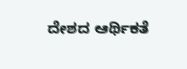ದೇಶದ ಆರ್ಥಿಕತೆ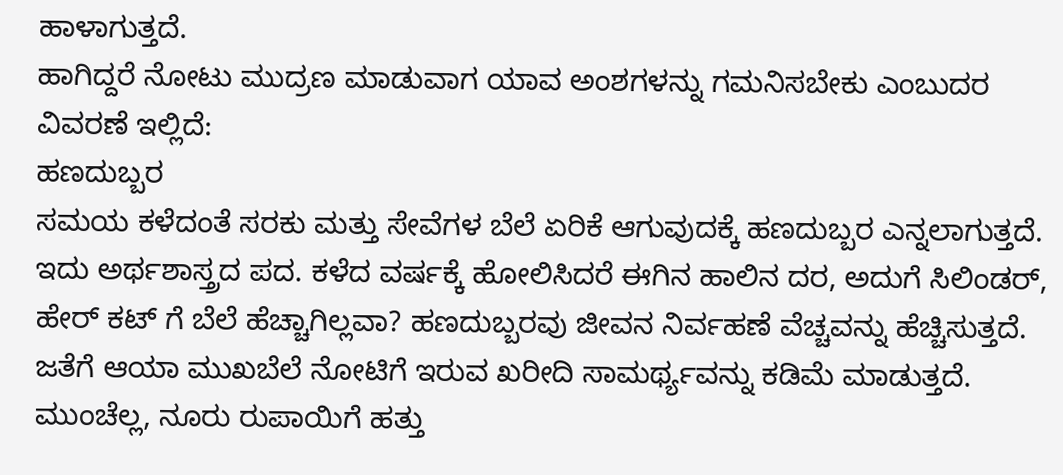ಹಾಳಾಗುತ್ತದೆ.
ಹಾಗಿದ್ದರೆ ನೋಟು ಮುದ್ರಣ ಮಾಡುವಾಗ ಯಾವ ಅಂಶಗಳನ್ನು ಗಮನಿಸಬೇಕು ಎಂಬುದರ ವಿವರಣೆ ಇಲ್ಲಿದೆ:
ಹಣದುಬ್ಬರ
ಸಮಯ ಕಳೆದಂತೆ ಸರಕು ಮತ್ತು ಸೇವೆಗಳ ಬೆಲೆ ಏರಿಕೆ ಆಗುವುದಕ್ಕೆ ಹಣದುಬ್ಬರ ಎನ್ನಲಾಗುತ್ತದೆ. ಇದು ಅರ್ಥಶಾಸ್ತ್ರದ ಪದ. ಕಳೆದ ವರ್ಷಕ್ಕೆ ಹೋಲಿಸಿದರೆ ಈಗಿನ ಹಾಲಿನ ದರ, ಅದುಗೆ ಸಿಲಿಂಡರ್, ಹೇರ್ ಕಟ್ ಗೆ ಬೆಲೆ ಹೆಚ್ಚಾಗಿಲ್ಲವಾ? ಹಣದುಬ್ಬರವು ಜೀವನ ನಿರ್ವಹಣೆ ವೆಚ್ಚವನ್ನು ಹೆಚ್ಚಿಸುತ್ತದೆ. ಜತೆಗೆ ಆಯಾ ಮುಖಬೆಲೆ ನೋಟಿಗೆ ಇರುವ ಖರೀದಿ ಸಾಮರ್ಥ್ಯವನ್ನು ಕಡಿಮೆ ಮಾಡುತ್ತದೆ. ಮುಂಚೆಲ್ಲ, ನೂರು ರುಪಾಯಿಗೆ ಹತ್ತು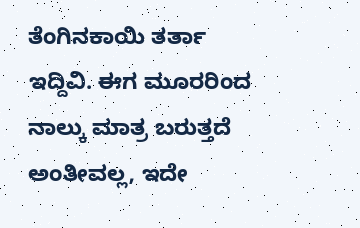ತೆಂಗಿನಕಾಯಿ ತರ್ತಾ ಇದ್ದಿವಿ. ಈಗ ಮೂರರಿಂದ ನಾಲ್ಕು ಮಾತ್ರ ಬರುತ್ತದೆ ಅಂತೀವಲ್ಲ, ಇದೇ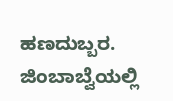ಹಣದುಬ್ಬರ. ಜಿಂಬಾಬ್ವೆಯಲ್ಲಿ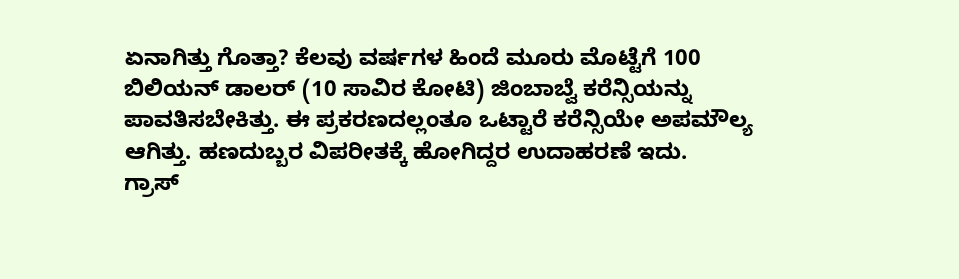ಏನಾಗಿತ್ತು ಗೊತ್ತಾ? ಕೆಲವು ವರ್ಷಗಳ ಹಿಂದೆ ಮೂರು ಮೊಟ್ಟೆಗೆ 100 ಬಿಲಿಯನ್ ಡಾಲರ್ (10 ಸಾವಿರ ಕೋಟಿ) ಜಿಂಬಾಬ್ವೆ ಕರೆನ್ಸಿಯನ್ನು ಪಾವತಿಸಬೇಕಿತ್ತು. ಈ ಪ್ರಕರಣದಲ್ಲಂತೂ ಒಟ್ಟಾರೆ ಕರೆನ್ಸಿಯೇ ಅಪಮೌಲ್ಯ ಆಗಿತ್ತು. ಹಣದುಬ್ಬರ ವಿಪರೀತಕ್ಕೆ ಹೋಗಿದ್ದರ ಉದಾಹರಣೆ ಇದು.
ಗ್ರಾಸ್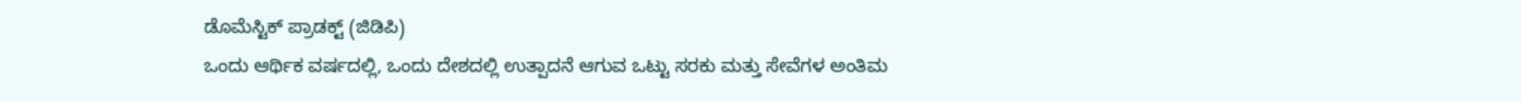ಡೊಮೆಸ್ಟಿಕ್ ಪ್ರಾಡಕ್ಟ್ (ಜಿಡಿಪಿ)
ಒಂದು ಆರ್ಥಿಕ ವರ್ಷದಲ್ಲಿ, ಒಂದು ದೇಶದಲ್ಲಿ ಉತ್ಪಾದನೆ ಆಗುವ ಒಟ್ಟು ಸರಕು ಮತ್ತು ಸೇವೆಗಳ ಅಂತಿಮ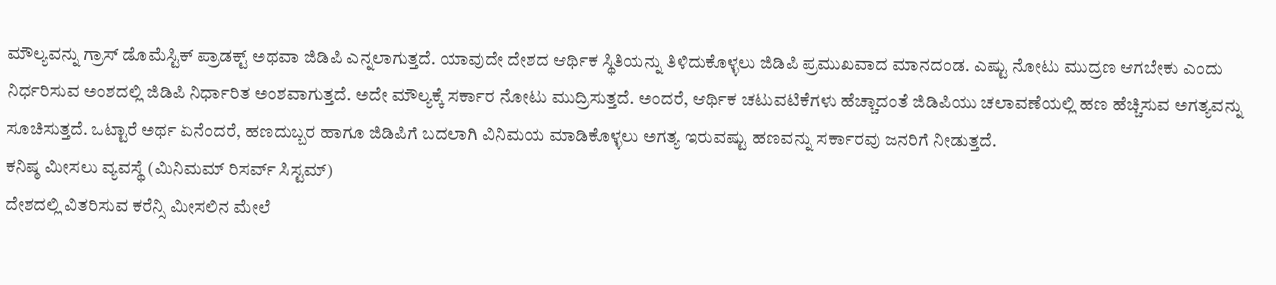ಮೌಲ್ಯವನ್ನು ಗ್ರಾಸ್ ಡೊಮೆಸ್ಟಿಕ್ ಪ್ರಾಡಕ್ಟ್ ಅಥವಾ ಜಿಡಿಪಿ ಎನ್ನಲಾಗುತ್ತದೆ. ಯಾವುದೇ ದೇಶದ ಆರ್ಥಿಕ ಸ್ಥಿತಿಯನ್ನು ತಿಳಿದುಕೊಳ್ಳಲು ಜಿಡಿಪಿ ಪ್ರಮುಖವಾದ ಮಾನದಂಡ. ಎಷ್ಟು ನೋಟು ಮುದ್ರಣ ಆಗಬೇಕು ಎಂದು ನಿರ್ಧರಿಸುವ ಅಂಶದಲ್ಲಿ ಜಿಡಿಪಿ ನಿರ್ಧಾರಿತ ಅಂಶವಾಗುತ್ತದೆ. ಅದೇ ಮೌಲ್ಯಕ್ಕೆ ಸರ್ಕಾರ ನೋಟು ಮುದ್ರಿಸುತ್ತದೆ. ಅಂದರೆ, ಆರ್ಥಿಕ ಚಟುವಟಿಕೆಗಳು ಹೆಚ್ಚಾದಂತೆ ಜಿಡಿಪಿಯು ಚಲಾವಣೆಯಲ್ಲಿ ಹಣ ಹೆಚ್ಚಿಸುವ ಅಗತ್ಯವನ್ನು ಸೂಚಿಸುತ್ತದೆ. ಒಟ್ಟಾರೆ ಅರ್ಥ ಏನೆಂದರೆ, ಹಣದುಬ್ಬರ ಹಾಗೂ ಜಿಡಿಪಿಗೆ ಬದಲಾಗಿ ವಿನಿಮಯ ಮಾಡಿಕೊಳ್ಳಲು ಅಗತ್ಯ ಇರುವಷ್ಟು ಹಣವನ್ನು ಸರ್ಕಾರವು ಜನರಿಗೆ ನೀಡುತ್ತದೆ.
ಕನಿಷ್ಠ ಮೀಸಲು ವ್ಯವಸ್ಥೆ (ಮಿನಿಮಮ್ ರಿಸರ್ವ್ ಸಿಸ್ಟಮ್)
ದೇಶದಲ್ಲಿ ವಿತರಿಸುವ ಕರೆನ್ಸಿ ಮೀಸಲಿನ ಮೇಲೆ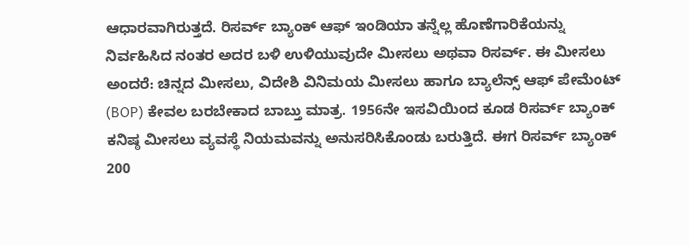ಆಧಾರವಾಗಿರುತ್ತದೆ. ರಿಸರ್ವ್ ಬ್ಯಾಂಕ್ ಆಫ್ ಇಂಡಿಯಾ ತನ್ನೆಲ್ಲ ಹೊಣೆಗಾರಿಕೆಯನ್ನು ನಿರ್ವಹಿಸಿದ ನಂತರ ಅದರ ಬಳಿ ಉಳಿಯುವುದೇ ಮೀಸಲು ಅಥವಾ ರಿಸರ್ವ್. ಈ ಮೀಸಲು ಅಂದರೆ: ಚಿನ್ನದ ಮೀಸಲು, ವಿದೇಶಿ ವಿನಿಮಯ ಮೀಸಲು ಹಾಗೂ ಬ್ಯಾಲೆನ್ಸ್ ಆಫ್ ಪೇಮೆಂಟ್ (BOP) ಕೇವಲ ಬರಬೇಕಾದ ಬಾಬ್ತು ಮಾತ್ರ. 1956ನೇ ಇಸವಿಯಿಂದ ಕೂಡ ರಿಸರ್ವ್ ಬ್ಯಾಂಕ್ ಕನಿಷ್ಠ ಮೀಸಲು ವ್ಯವಸ್ಥೆ ನಿಯಮವನ್ನು ಅನುಸರಿಸಿಕೊಂಡು ಬರುತ್ತಿದೆ. ಈಗ ರಿಸರ್ವ್ ಬ್ಯಾಂಕ್ 200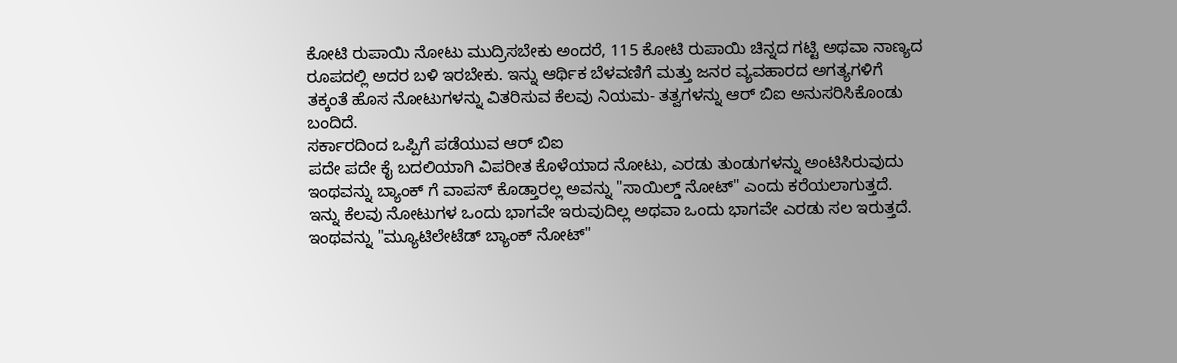ಕೋಟಿ ರುಪಾಯಿ ನೋಟು ಮುದ್ರಿಸಬೇಕು ಅಂದರೆ, 115 ಕೋಟಿ ರುಪಾಯಿ ಚಿನ್ನದ ಗಟ್ಟಿ ಅಥವಾ ನಾಣ್ಯದ ರೂಪದಲ್ಲಿ ಅದರ ಬಳಿ ಇರಬೇಕು. ಇನ್ನು ಆರ್ಥಿಕ ಬೆಳವಣಿಗೆ ಮತ್ತು ಜನರ ವ್ಯವಹಾರದ ಅಗತ್ಯಗಳಿಗೆ ತಕ್ಕಂತೆ ಹೊಸ ನೋಟುಗಳನ್ನು ವಿತರಿಸುವ ಕೆಲವು ನಿಯಮ- ತತ್ವಗಳನ್ನು ಆರ್ ಬಿಐ ಅನುಸರಿಸಿಕೊಂಡು ಬಂದಿದೆ.
ಸರ್ಕಾರದಿಂದ ಒಪ್ಪಿಗೆ ಪಡೆಯುವ ಆರ್ ಬಿಐ
ಪದೇ ಪದೇ ಕೈ ಬದಲಿಯಾಗಿ ವಿಪರೀತ ಕೊಳೆಯಾದ ನೋಟು, ಎರಡು ತುಂಡುಗಳನ್ನು ಅಂಟಿಸಿರುವುದು ಇಂಥವನ್ನು ಬ್ಯಾಂಕ್ ಗೆ ವಾಪಸ್ ಕೊಡ್ತಾರಲ್ಲ ಅವನ್ನು "ಸಾಯಿಲ್ಡ್ ನೋಟ್" ಎಂದು ಕರೆಯಲಾಗುತ್ತದೆ. ಇನ್ನು ಕೆಲವು ನೋಟುಗಳ ಒಂದು ಭಾಗವೇ ಇರುವುದಿಲ್ಲ ಅಥವಾ ಒಂದು ಭಾಗವೇ ಎರಡು ಸಲ ಇರುತ್ತದೆ. ಇಂಥವನ್ನು "ಮ್ಯೂಟಿಲೇಟೆಡ್ ಬ್ಯಾಂಕ್ ನೋಟ್"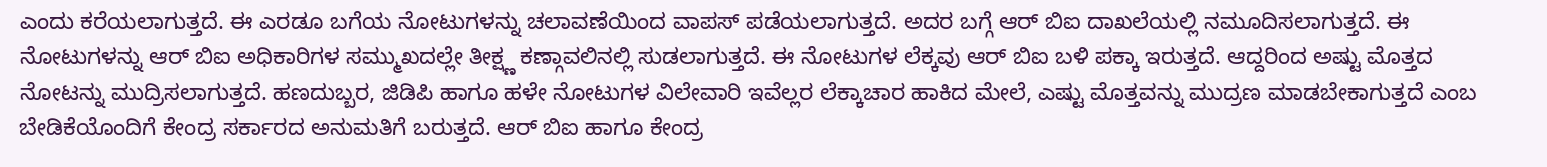ಎಂದು ಕರೆಯಲಾಗುತ್ತದೆ. ಈ ಎರಡೂ ಬಗೆಯ ನೋಟುಗಳನ್ನು ಚಲಾವಣೆಯಿಂದ ವಾಪಸ್ ಪಡೆಯಲಾಗುತ್ತದೆ. ಅದರ ಬಗ್ಗೆ ಆರ್ ಬಿಐ ದಾಖಲೆಯಲ್ಲಿ ನಮೂದಿಸಲಾಗುತ್ತದೆ. ಈ ನೋಟುಗಳನ್ನು ಆರ್ ಬಿಐ ಅಧಿಕಾರಿಗಳ ಸಮ್ಮುಖದಲ್ಲೇ ತೀಕ್ಷ್ಣ ಕಣ್ಗಾವಲಿನಲ್ಲಿ ಸುಡಲಾಗುತ್ತದೆ. ಈ ನೋಟುಗಳ ಲೆಕ್ಕವು ಆರ್ ಬಿಐ ಬಳಿ ಪಕ್ಕಾ ಇರುತ್ತದೆ. ಆದ್ದರಿಂದ ಅಷ್ಟು ಮೊತ್ತದ ನೋಟನ್ನು ಮುದ್ರಿಸಲಾಗುತ್ತದೆ. ಹಣದುಬ್ಬರ, ಜಿಡಿಪಿ ಹಾಗೂ ಹಳೇ ನೋಟುಗಳ ವಿಲೇವಾರಿ ಇವೆಲ್ಲರ ಲೆಕ್ಕಾಚಾರ ಹಾಕಿದ ಮೇಲೆ, ಎಷ್ಟು ಮೊತ್ತವನ್ನು ಮುದ್ರಣ ಮಾಡಬೇಕಾಗುತ್ತದೆ ಎಂಬ ಬೇಡಿಕೆಯೊಂದಿಗೆ ಕೇಂದ್ರ ಸರ್ಕಾರದ ಅನುಮತಿಗೆ ಬರುತ್ತದೆ. ಆರ್ ಬಿಐ ಹಾಗೂ ಕೇಂದ್ರ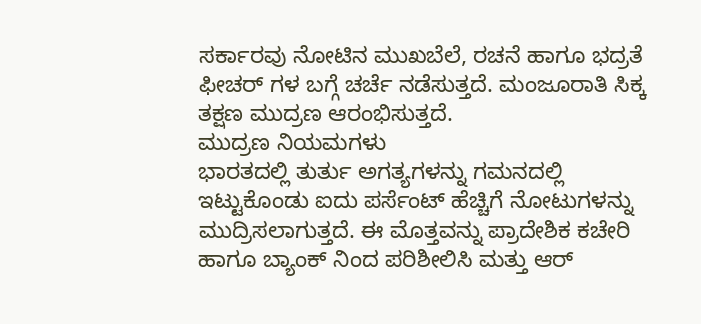ಸರ್ಕಾರವು ನೋಟಿನ ಮುಖಬೆಲೆ, ರಚನೆ ಹಾಗೂ ಭದ್ರತೆ ಫೀಚರ್ ಗಳ ಬಗ್ಗೆ ಚರ್ಚೆ ನಡೆಸುತ್ತದೆ. ಮಂಜೂರಾತಿ ಸಿಕ್ಕ ತಕ್ಷಣ ಮುದ್ರಣ ಆರಂಭಿಸುತ್ತದೆ.
ಮುದ್ರಣ ನಿಯಮಗಳು
ಭಾರತದಲ್ಲಿ ತುರ್ತು ಅಗತ್ಯಗಳನ್ನು ಗಮನದಲ್ಲಿ ಇಟ್ಟುಕೊಂಡು ಐದು ಪರ್ಸೆಂಟ್ ಹೆಚ್ಚಿಗೆ ನೋಟುಗಳನ್ನು ಮುದ್ರಿಸಲಾಗುತ್ತದೆ. ಈ ಮೊತ್ತವನ್ನು ಪ್ರಾದೇಶಿಕ ಕಚೇರಿ ಹಾಗೂ ಬ್ಯಾಂಕ್ ನಿಂದ ಪರಿಶೀಲಿಸಿ ಮತ್ತು ಆರ್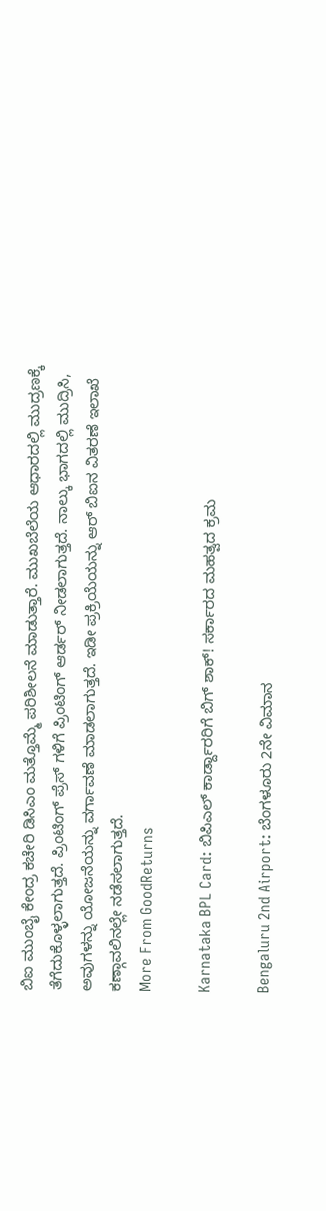ಬಿಐ ಮುಂಬೈ ಕೇಂದ್ರ ಕಚೇರಿ ಡಿಸಿಎಂ ಮತ್ತೊಮ್ಮೆ ಪರಿಶೀಲನೆ ಮಾಡುತ್ತಾರೆ. ಮುಖಬೆಲೆಯ ಆಧಾರದಲ್ಲಿ ಮುದ್ರಣಕ್ಕೆ ತೆಗೆದುಕೊಳ್ಳಲಾಗುತ್ತದೆ. ಪ್ರಿಂಟಿಂಗ್ ಪ್ರೆಸ್ ಗಳಿಗೆ ಪ್ರಿಂಟಿಂಗ್ ಆರ್ಡರ್ ನೀಡಲಾಗುತ್ತದೆ. ನಾಲ್ಕು ಭಾಗದಲ್ಲಿ ಮುದ್ರಿಸಿ, ಅವುಗಳನ್ನು ಯೋಜನೆಯನ್ನು ವರ್ಗಾವಣೆ ಮಾಡಲಾಗುತ್ತದೆ. ಇಡೀ ಪ್ರಕ್ರಿಯೆಯನ್ನು ಆರ್ ಬಿಐನ ವಿತರಣೆ ಇಲಾಖೆ ಕಣ್ಗಾವಲಿನಲ್ಲೇ ನಡೆಸಲಾಗುತ್ತದೆ.
More From GoodReturns

Karnataka BPL Card: ಬಿಪಿಎಲ್ ಕಾರ್ಡ್ದಾರರಿಗೆ ಬಿಗ್ ಶಾಕ್! ಸರ್ಕಾರದ ಮಹತ್ವದ ಕ್ರಮ

Bengaluru 2nd Airport: ಬೆಂಗಳೂರು 2ನೇ ವಿಮಾನ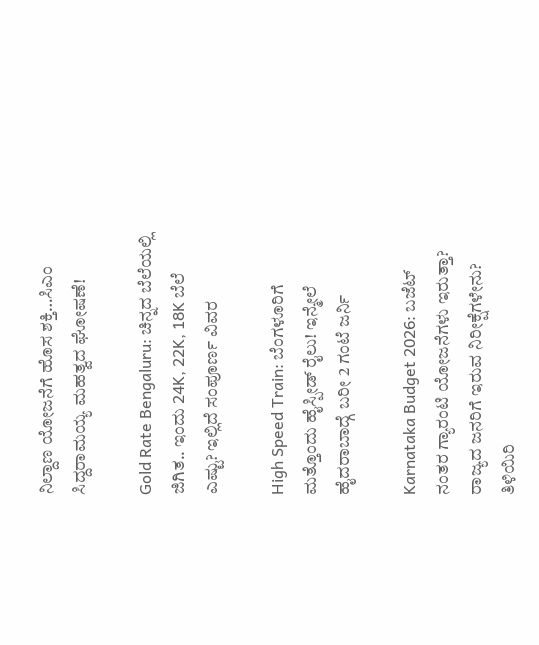ನಿಲ್ದಾಣ ಯೋಜನೆಗೆ ಹೊಸ ಶಕ್ತಿ…ಸಿಎಂ ಸಿದ್ದರಾಮಯ್ಯ ಮಹತ್ವದ ಘೋಷಣೆ!

Gold Rate Bengaluru: ಚಿನ್ನದ ಬೆಲೆಯಲ್ಲಿ ಜಿಗಿತ.. ಇಂದು 24K, 22K, 18K ಬೆಲೆ ಎಷ್ಟು? ಇಲ್ಲಿದೆ ಸಂಪೂರ್ಣ ವಿವರ

High Speed Train: ಬೆಂಗಳೂರಿಗೆ ಮತ್ತೊಂದು ಹೈಸ್ಪೀಡ್ ರೈಲು! ಇನ್ಮೇಲೆ ಹೈದರಾಬಾದ್ಗೆ ಬರೀ 2 ಗಂಟೆ ಜರ್ನಿ

Karnataka Budget 2026: ಬಜೆಟ್ ನಂತರ ಗ್ಯಾರಂಟಿ ಯೋಜನೆಗಳು ಇರುತ್ತಾ? ರಾಜ್ಯದ ಜನರಿಗೆ ಇರುವ ನಿರೀಕ್ಷೆಗಳೇನು? ತಿಳಿಯಿರಿ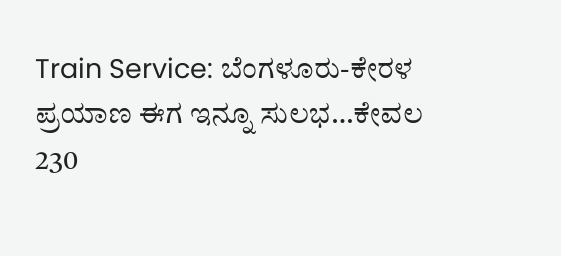Train Service: ಬೆಂಗಳೂರು-ಕೇರಳ ಪ್ರಯಾಣ ಈಗ ಇನ್ನೂ ಸುಲಭ…ಕೇವಲ 230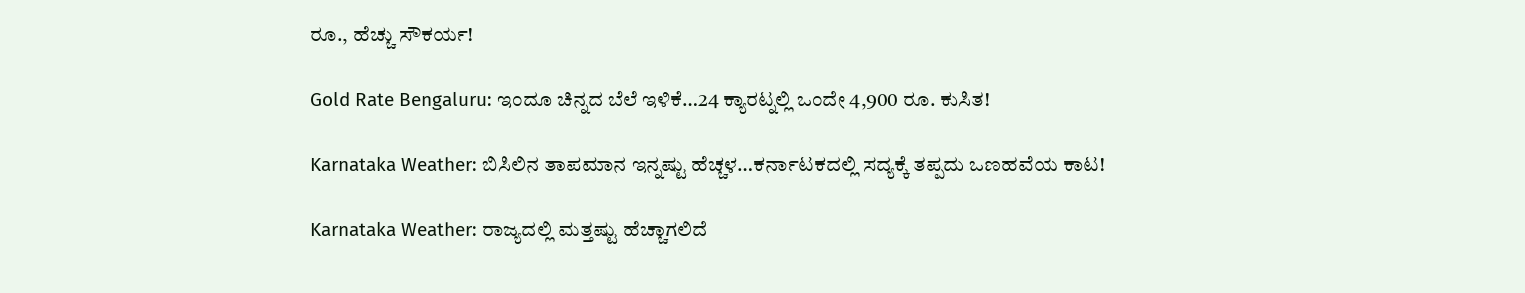ರೂ., ಹೆಚ್ಚು ಸೌಕರ್ಯ!

Gold Rate Bengaluru: ಇಂದೂ ಚಿನ್ನದ ಬೆಲೆ ಇಳಿಕೆ…24 ಕ್ಯಾರಟ್ನಲ್ಲಿ ಒಂದೇ 4,900 ರೂ. ಕುಸಿತ!

Karnataka Weather: ಬಿಸಿಲಿನ ತಾಪಮಾನ ಇನ್ನಷ್ಟು ಹೆಚ್ಚಳ…ಕರ್ನಾಟಕದಲ್ಲಿ ಸದ್ಯಕ್ಕೆ ತಪ್ಪದು ಒಣಹವೆಯ ಕಾಟ!

Karnataka Weather: ರಾಜ್ಯದಲ್ಲಿ ಮತ್ತಷ್ಟು ಹೆಚ್ಚಾಗಲಿದೆ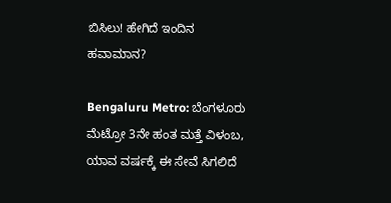ಬಿಸಿಲು! ಹೇಗಿದೆ ಇಂದಿನ ಹವಾಮಾನ?

Bengaluru Metro: ಬೆಂಗಳೂರು ಮೆಟ್ರೋ 3ನೇ ಹಂತ ಮತ್ತೆ ವಿಳಂಬ, ಯಾವ ವರ್ಷಕ್ಕೆ ಈ ಸೇವೆ ಸಿಗಲಿದೆ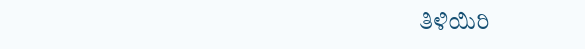ತಿಳಿಯಿರಿ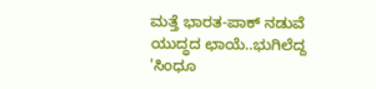ಮತ್ತೆ ಭಾರತ-ಪಾಕ್ ನಡುವೆ ಯುದ್ಧದ ಛಾಯೆ..ಭುಗಿಲೆದ್ದ 'ಸಿಂಧೂ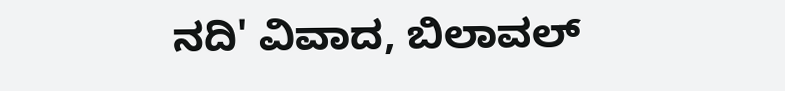ನದಿ' ವಿವಾದ, ಬಿಲಾವಲ್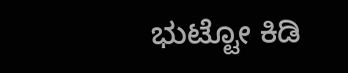ಭುಟ್ಟೋ ಕಿಡಿ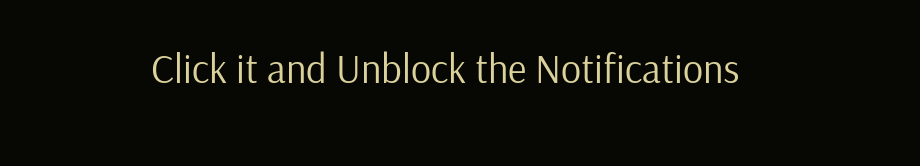Click it and Unblock the Notifications